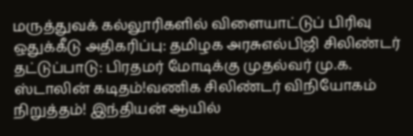மருத்துவக் கல்லூரிகளில் விளையாட்டுப் பிரிவு ஒதுக்கீடு அதிகரிப்பு: தமிழக அரசுஎல்பிஜி சிலிண்டர் தட்டுப்பாடு: பிரதமர் மோடிக்கு முதல்வர் மு.க. ஸ்டாலின் கடிதம்!வணிக சிலிண்டர் விநியோகம் நிறுத்தம்! இந்தியன் ஆயில்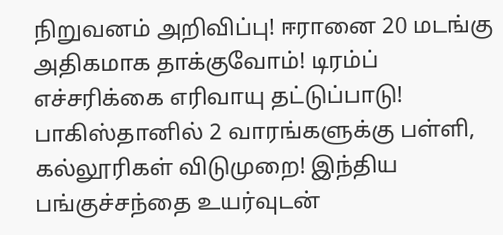நிறுவனம் அறிவிப்பு! ஈரானை 20 மடங்கு அதிகமாக தாக்குவோம்! டிரம்ப் எச்சரிக்கை எரிவாயு தட்டுப்பாடு! பாகிஸ்தானில் 2 வாரங்களுக்கு பள்ளி, கல்லூரிகள் விடுமுறை! இந்திய பங்குச்சந்தை உயர்வுடன்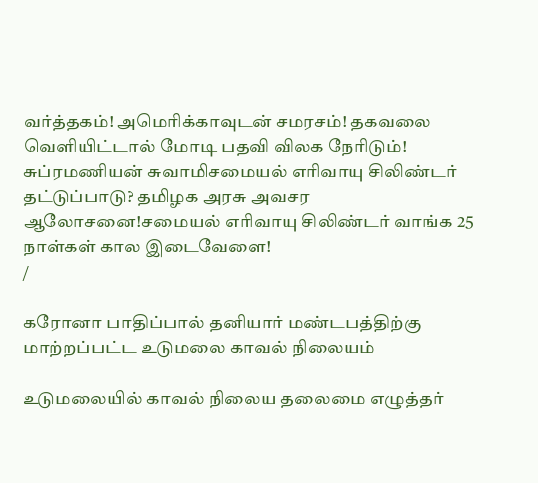வர்த்தகம்! அமெரிக்காவுடன் சமரசம்! தகவலை வெளியிட்டால் மோடி பதவி விலக நேரிடும்! சுப்ரமணியன் சுவாமிசமையல் எரிவாயு சிலிண்டர் தட்டுப்பாடு? தமிழக அரசு அவசர ஆலோசனை!சமையல் எரிவாயு சிலிண்டர் வாங்க 25 நாள்கள் கால இடைவேளை!
/

கரோனா பாதிப்பால் தனியார் மண்டபத்திற்கு மாற்றப்பட்ட உடுமலை காவல் நிலையம்

உடுமலையில் காவல் நிலைய தலைமை எழுத்தர்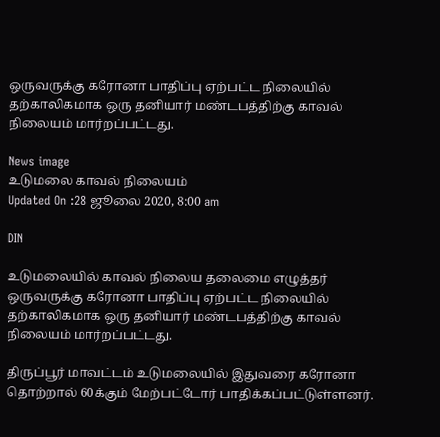ஒருவருக்கு கரோனா பாதிப்பு ஏற்பட்ட நிலையில் தற்காலிகமாக ஒரு தனியார் மண்டபத்திற்கு காவல் நிலையம் மார்றப்பட்டது.

News image
உடுமலை காவல் நிலையம்
Updated On :28 ஜூலை 2020, 8:00 am

DIN

உடுமலையில் காவல் நிலைய தலைமை எழுத்தர் ஒருவருக்கு கரோனா பாதிப்பு ஏற்பட்ட நிலையில் தற்காலிகமாக ஒரு தனியார் மண்டபத்திற்கு காவல் நிலையம் மார்றப்பட்டது.

திருப்பூர் மாவட்டம் உடுமலையில் இதுவரை கரோனா தொற்றால் 60க்கும் மேற்பட்டோர் பாதிக்கப்பட்டுள்ளனர்.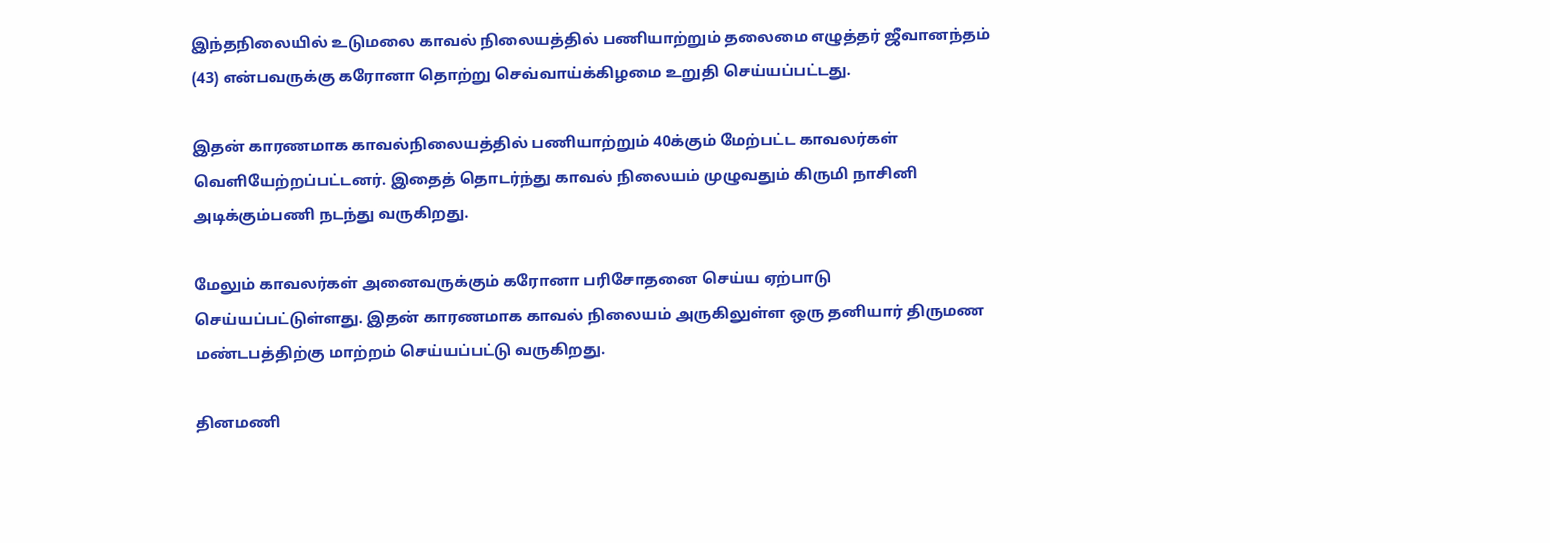இந்தநிலையில் உடுமலை காவல் நிலையத்தில் பணியாற்றும் தலைமை எழுத்தர் ஜீவானந்தம் (43) என்பவருக்கு கரோனா தொற்று செவ்வாய்க்கிழமை உறுதி செய்யப்பட்டது.

இதன் காரணமாக காவல்நிலையத்தில் பணியாற்றும் 40க்கும் மேற்பட்ட காவலர்கள் வெளியேற்றப்பட்டனர். இதைத் தொடர்ந்து காவல் நிலையம் முழுவதும் கிருமி நாசினி அடிக்கும்பணி நடந்து வருகிறது.

மேலும் காவலர்கள் அனைவருக்கும் கரோனா பரிசோதனை செய்ய ஏற்பாடு செய்யப்பட்டுள்ளது. இதன் காரணமாக காவல் நிலையம் அருகிலுள்ள ஒரு தனியார் திருமண மண்டபத்திற்கு மாற்றம் செய்யப்பட்டு வருகிறது.

தினமணி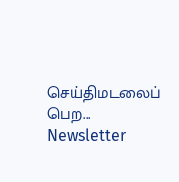செய்திமடலைப் பெற... Newsletter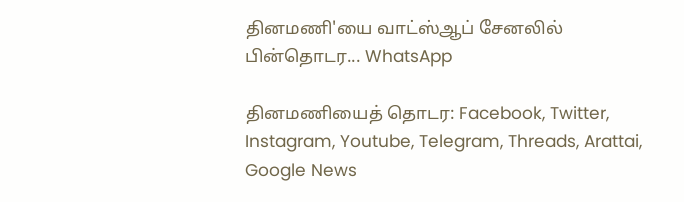தினமணி'யை வாட்ஸ்ஆப் சேனலில் பின்தொடர... WhatsApp

தினமணியைத் தொடர: Facebook, Twitter, Instagram, Youtube, Telegram, Threads, Arattai, Google News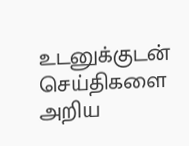உடனுக்குடன் செய்திகளை அறிய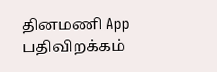தினமணி App பதிவிறக்கம்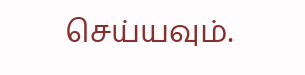செய்யவும்.